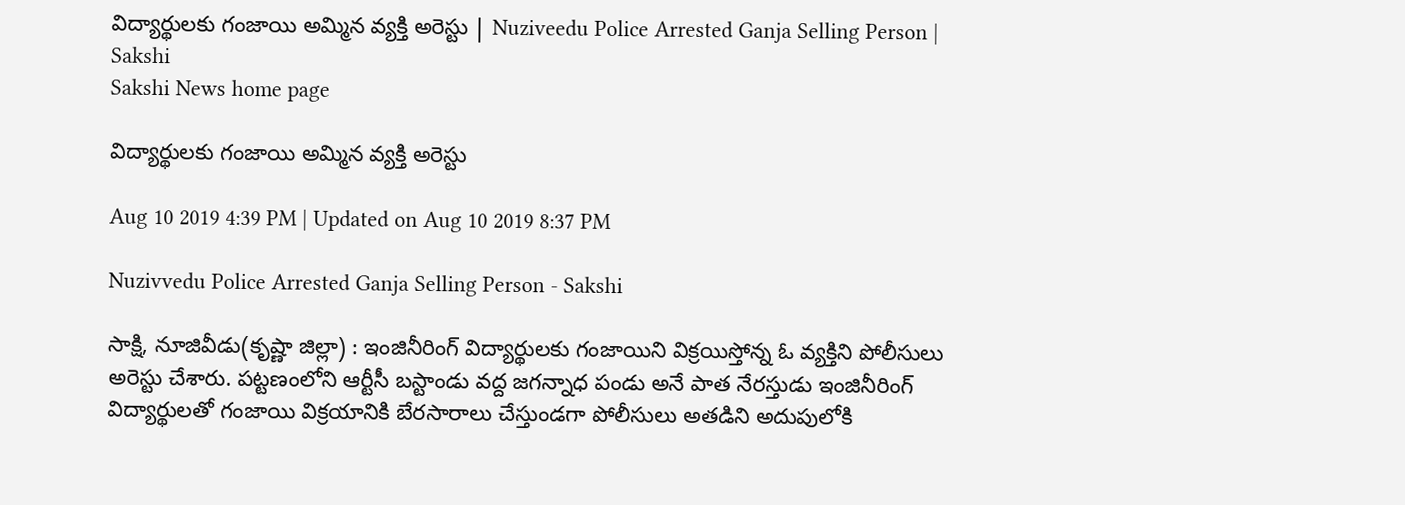విద్యార్థులకు గంజాయి అమ్మిన వ్యక్తి అరెస్టు | Nuziveedu Police Arrested Ganja Selling Person | Sakshi
Sakshi News home page

విద్యార్థులకు గంజాయి అమ్మిన వ్యక్తి అరెస్టు

Aug 10 2019 4:39 PM | Updated on Aug 10 2019 8:37 PM

Nuzivvedu Police Arrested Ganja Selling Person - Sakshi

సాక్షి, నూజివీడు(కృష్ణా జిల్లా) : ఇంజినీరింగ్‌ విద్యార్థులకు గంజాయిని విక్రయిస్తోన్న ఓ వ్యక్తిని పోలీసులు అరెస్టు చేశారు. పట్టణంలోని ఆర్టీసీ బస్టాండు వద్ద జగన్నాధ పండు అనే పాత నేరస్తుడు ఇంజినీరింగ్‌ విద్యార్థులతో గంజాయి విక్రయానికి బేరసారాలు చేస్తుండగా పోలీసులు అతడిని అదుపులోకి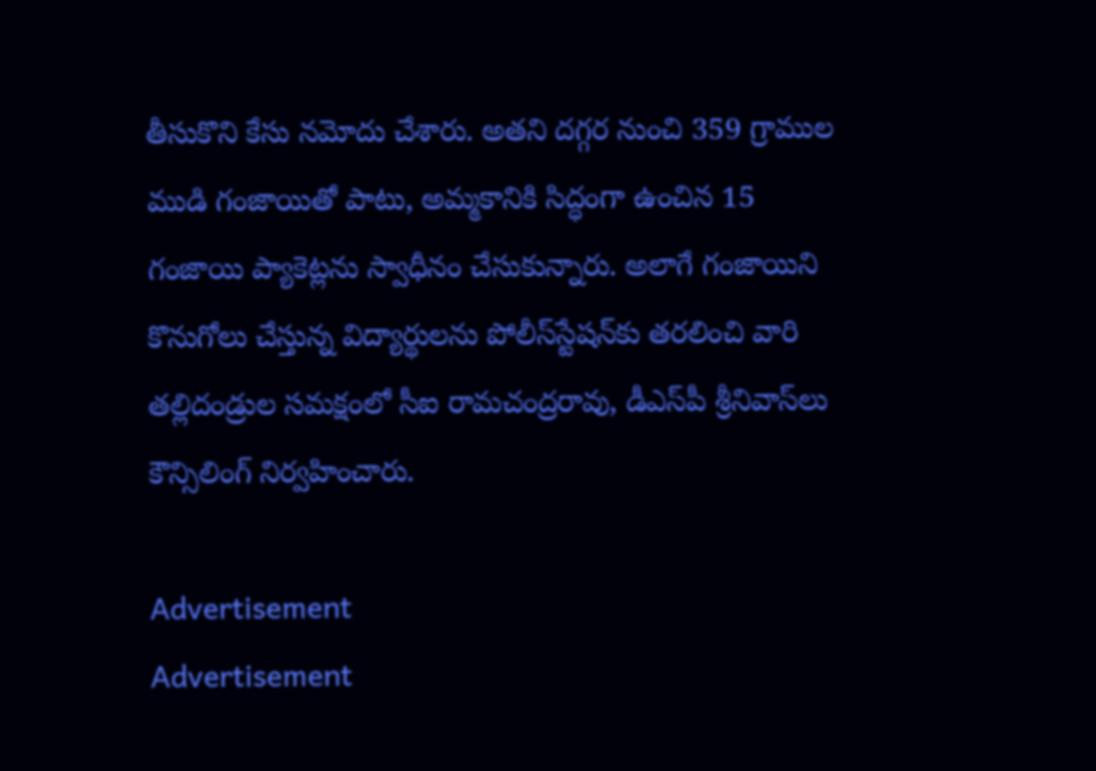తీసుకొని కేసు నమోదు చేశారు. అతని దగ్గర నుంచి 359 గ్రాముల ముడి గంజాయితో పాటు, అమ్మకానికి సిద్ధంగా ఉంచిన 15 గంజాయి ప్యాకెట్లను స్వాధీనం చేసుకున్నారు. అలాగే గంజాయిని కొనుగోలు చేస్తున్న విద్యార్థులను పోలీస్‌స్టేషన్‌కు తరలించి వారి తల్లిదండ్రుల సమక్షంలో సీఐ రామచంద్రరావు, డీఎస్‌పీ శ్రీనివాస్‌లు కౌన్సిలింగ్‌ నిర్వహించారు.

Advertisement
Advertisement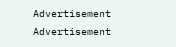Advertisement
Advertisement